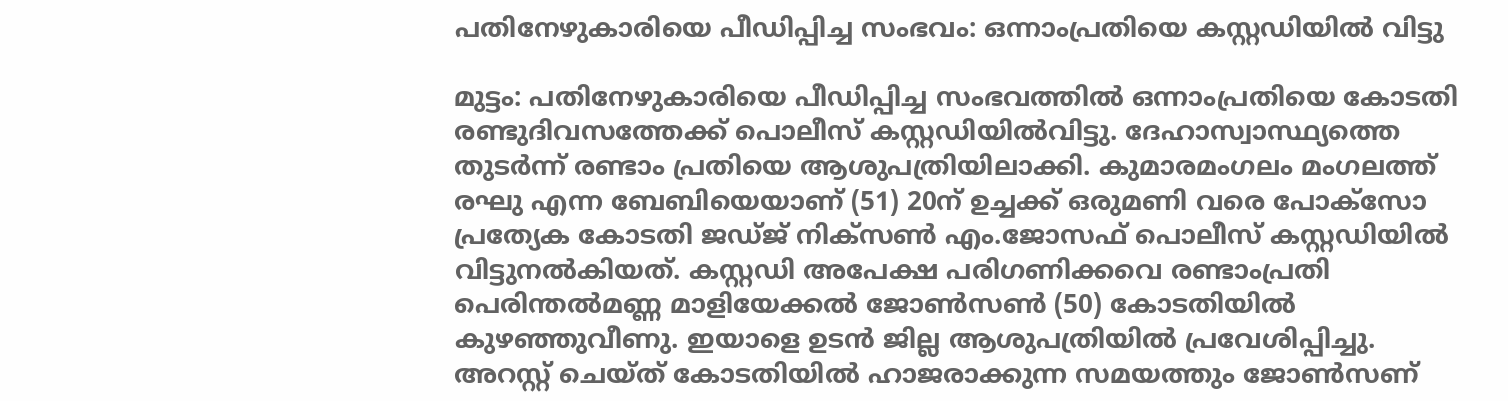പതിനേഴുകാരിയെ പീഡിപ്പിച്ച സംഭവം: ഒന്നാംപ്രതിയെ കസ്റ്റഡിയിൽ വിട്ടു

മുട്ടം: പതിനേഴുകാരിയെ പീഡിപ്പിച്ച സംഭവത്തിൽ ഒന്നാംപ്രതിയെ കോടതി രണ്ടുദിവസത്തേക്ക് പൊലീസ് കസ്റ്റഡിയിൽവിട്ടു. ദേഹാസ്വാസ്ഥ്യത്തെ തുടർന്ന് രണ്ടാം പ്രതിയെ ആശുപത്രിയിലാക്കി. കുമാരമംഗലം മംഗലത്ത് രഘു എന്ന ബേബിയെയാണ് (51) 20ന് ഉച്ചക്ക് ഒരുമണി വരെ പോക്സോ പ്രത്യേക കോടതി ജഡ്ജ് നിക്സൺ എം.ജോസഫ് പൊലീസ് കസ്റ്റഡിയിൽ വിട്ടുനൽകിയത്. കസ്റ്റഡി അപേക്ഷ പരിഗണിക്കവെ രണ്ടാംപ്രതി പെരിന്തൽമണ്ണ മാളിയേക്കൽ ജോൺസൺ (50) കോടതിയിൽ കുഴഞ്ഞുവീണു. ഇയാളെ ഉടൻ ജില്ല ആശുപത്രിയിൽ പ്രവേശിപ്പിച്ചു. അറസ്റ്റ് ചെയ്ത് കോടതിയിൽ ഹാജരാക്കുന്ന സമയത്തും ജോൺസണ്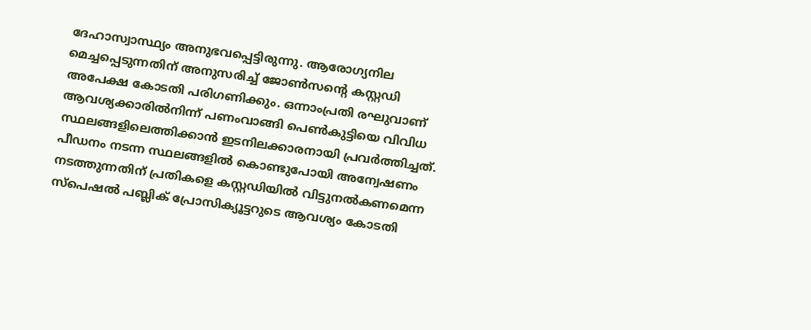ദേഹാസ്വാസ്ഥ്യം അനുഭവപ്പെട്ടിരുന്നു. ആരോഗ്യനില മെച്ചപ്പെടുന്നതിന് അനുസരിച്ച് ജോൺസന്‍റെ കസ്റ്റഡി അപേക്ഷ കോടതി പരിഗണിക്കും. ഒന്നാംപ്രതി രഘുവാണ് ആവശ്യക്കാരിൽനിന്ന് പണംവാങ്ങി പെൺകുട്ടിയെ വിവിധ സ്ഥലങ്ങളിലെത്തിക്കാൻ ഇടനിലക്കാരനായി പ്രവർത്തിച്ചത്. പീഡനം നടന്ന സ്ഥലങ്ങളിൽ കൊണ്ടുപോയി അന്വേഷണം നടത്തുന്നതിന് പ്രതികളെ കസ്റ്റഡിയിൽ വിട്ടുനൽകണമെന്ന സ്പെഷൽ പബ്ലിക് പ്രോസിക്യൂട്ടറുടെ ആവശ്യം കോടതി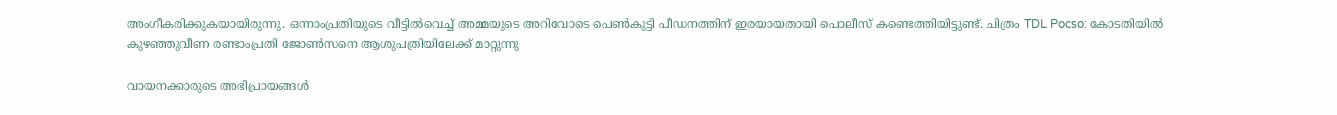അംഗീകരിക്കുകയായിരുന്നു. ഒന്നാംപ്രതിയുടെ വീട്ടിൽവെച്ച് അമ്മയുടെ അറിവോടെ പെൺകുട്ടി പീഡനത്തിന് ഇരയായതായി പൊലീസ് കണ്ടെത്തിയിട്ടുണ്ട്. ചിത്രം TDL Pocso: കോടതിയിൽ കുഴഞ്ഞുവീണ രണ്ടാംപ്രതി ജോൺസനെ ആശുപത്രിയിലേക്ക് മാറ്റുന്നു

വായനക്കാരുടെ അഭിപ്രായങ്ങള്‍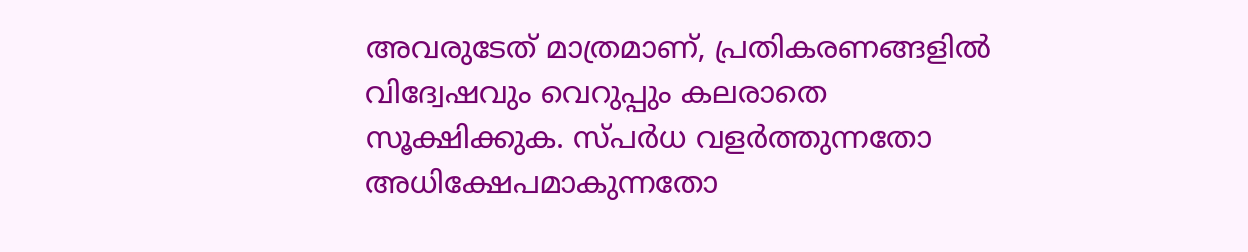അവരുടേത് മാത്രമാണ്, പ്രതികരണങ്ങളിൽ വിദ്വേഷവും വെറുപ്പും കലരാതെ സൂക്ഷിക്കുക. സ്പർധ വളർത്തുന്നതോ അധിക്ഷേപമാകുന്നതോ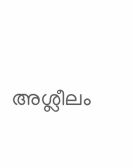അശ്ലീലം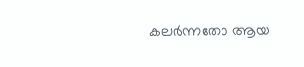കലർന്നതോ ആയ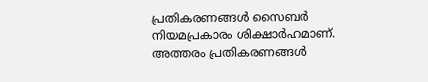പ്രതികരണങ്ങൾ സൈബർ നിയമപ്രകാരം ശിക്ഷാർഹമാണ്. അത്തരം പ്രതികരണങ്ങൾ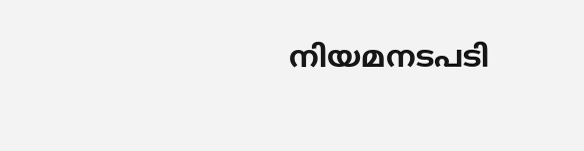നിയമനടപടി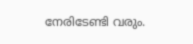നേരിടേണ്ടി വരും.